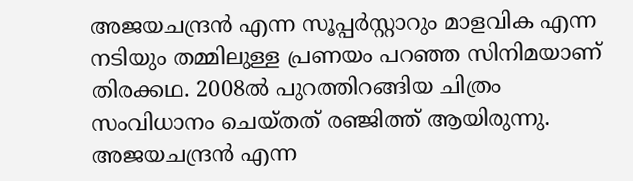അജയചന്ദ്രന്‍ എന്ന സൂപ്പര്‍സ്റ്റാറും മാളവിക എന്ന നടിയും തമ്മിലുള്ള പ്രണയം പറഞ്ഞ സിനിമയാണ് തിരക്കഥ. 2008ല്‍ പുറത്തിറങ്ങിയ ചിത്രം സംവിധാനം ചെയ്തത് രഞ്ജിത്ത് ആയിരുന്നു. അജയചന്ദ്രന്‍ എന്ന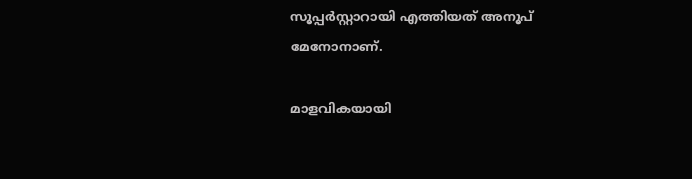സൂപ്പര്‍സ്റ്റാറായി എത്തിയത് അനൂപ് മേനോനാണ്.

മാളവികയായി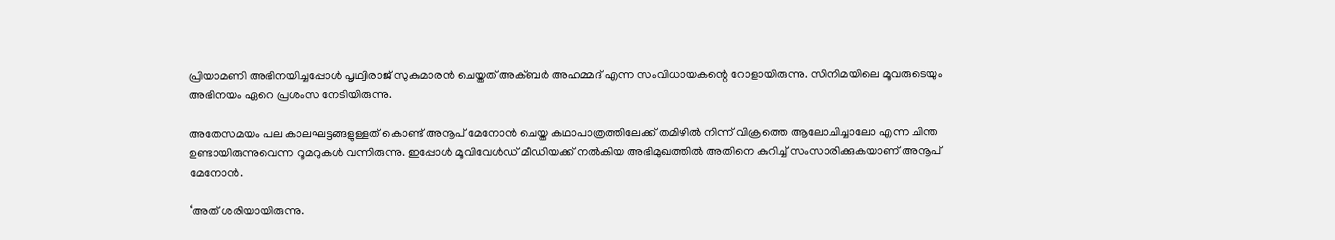പ്രിയാമണി അഭിനയിച്ചപ്പോള്‍ പൃഥ്വിരാജ് സുകുമാരന്‍ ചെയ്തത് അക്ബര്‍ അഹമ്മദ് എന്ന സംവിധായകന്റെ റോളായിരുന്നു. സിനിമയിലെ മൂവരുടെയും അഭിനയം ഏറെ പ്രശംസ നേടിയിരുന്നു.

അതേസമയം പല കാലഘട്ടങ്ങളുള്ളത് കൊണ്ട് അനൂപ് മേനോന്‍ ചെയ്ത കഥാപാത്രത്തിലേക്ക് തമിഴില്‍ നിന്ന് വിക്രത്തെ ആലോചിച്ചാലോ എന്ന ചിന്ത ഉണ്ടായിരുന്നുവെന്ന റൂമറുകള്‍ വന്നിരുന്നു. ഇപ്പോള്‍ മൂവിവേള്‍ഡ് മീഡിയക്ക് നല്‍കിയ അഭിമുഖത്തില്‍ അതിനെ കുറിച്ച് സംസാരിക്കുകയാണ് അനൂപ് മേനോന്‍.

‘അത് ശരിയായിരുന്നു.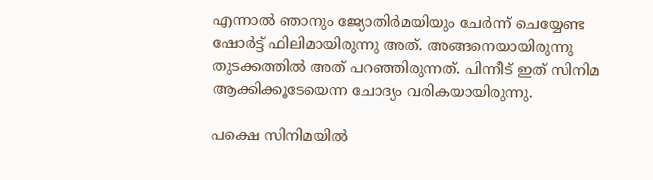എന്നാല്‍ ഞാനും ജ്യോതിര്‍മയിയും ചേര്‍ന്ന് ചെയ്യേണ്ട ഷോര്‍ട്ട് ഫിലിമായിരുന്നു അത്. അങ്ങനെയായിരുന്നു തുടക്കത്തില്‍ അത് പറഞ്ഞിരുന്നത്. പിന്നീട് ഇത് സിനിമ ആക്കിക്കൂടേയെന്ന ചോദ്യം വരികയായിരുന്നു.

പക്ഷെ സിനിമയില്‍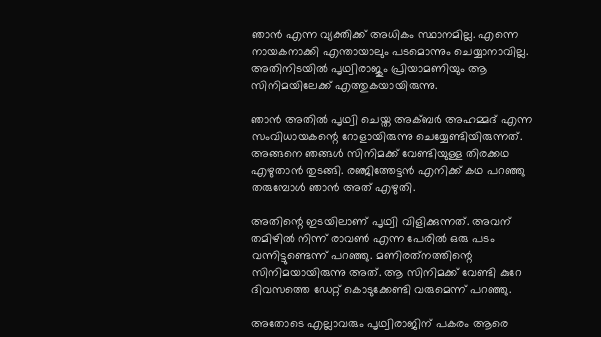ഞാന്‍ എന്ന വ്യക്തിക്ക് അധികം സ്ഥാനമില്ല. എന്നെ നായകനാക്കി എന്തായാലും പടമൊന്നും ചെയ്യാനാവില്ല. അതിനിടയില്‍ പൃഥ്വിരാജും പ്രിയാമണിയും ആ സിനിമയിലേക്ക് എത്തുകയായിരുന്നു.

ഞാന്‍ അതില്‍ പൃഥ്വി ചെയ്ത അക്ബര്‍ അഹമ്മദ് എന്ന സംവിധായകന്റെ റോളായിരുന്നു ചെയ്യേണ്ടിയിരുന്നത്. അങ്ങനെ ഞങ്ങള്‍ സിനിമക്ക് വേണ്ടിയുള്ള തിരക്കഥ എഴുതാന്‍ തുടങ്ങി. രഞ്ജിത്തേട്ടന്‍ എനിക്ക് കഥ പറഞ്ഞു തരുമ്പോള്‍ ഞാന്‍ അത് എഴുതി.

അതിന്റെ ഇടയിലാണ് പൃഥ്വി വിളിക്കുന്നത്. അവന് തമിഴില്‍ നിന്ന് രാവണ്‍ എന്ന പേരില്‍ ഒരു പടം വന്നിട്ടുണ്ടെന്ന് പറഞ്ഞു. മണിരത്‌നത്തിന്റെ സിനിമയായിരുന്നു അത്. ആ സിനിമക്ക് വേണ്ടി കുറേ ദിവസത്തെ ഡേറ്റ് കൊടുക്കേണ്ടി വരുമെന്ന് പറഞ്ഞു.

അതോടെ എല്ലാവരും പൃഥ്വിരാജിന് പകരം ആരെ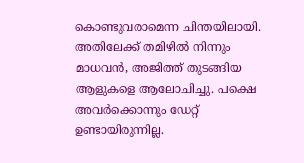കൊണ്ടുവരാമെന്ന ചിന്തയിലായി. അതിലേക്ക് തമിഴില്‍ നിന്നും മാധവന്‍, അജിത്ത് തുടങ്ങിയ ആളുകളെ ആലോചിച്ചു. പക്ഷെ അവര്‍ക്കൊന്നും ഡേറ്റ് ഉണ്ടായിരുന്നില്ല.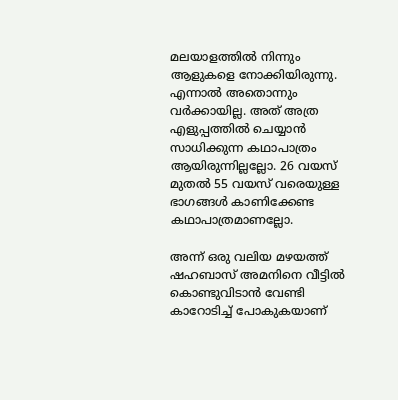മലയാളത്തില്‍ നിന്നും ആളുകളെ നോക്കിയിരുന്നു. എന്നാല്‍ അതൊന്നും വര്‍ക്കായില്ല. അത് അത്ര എളുപ്പത്തില്‍ ചെയ്യാന്‍ സാധിക്കുന്ന കഥാപാത്രം ആയിരുന്നില്ലല്ലോ. 26 വയസ് മുതല്‍ 55 വയസ് വരെയുള്ള ഭാഗങ്ങള്‍ കാണിക്കേണ്ട കഥാപാത്രമാണല്ലോ.

അന്ന് ഒരു വലിയ മഴയത്ത് ഷഹബാസ് അമനിനെ വീട്ടില്‍ കൊണ്ടുവിടാന്‍ വേണ്ടി കാറോടിച്ച് പോകുകയാണ്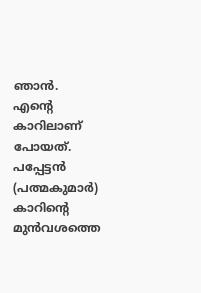ഞാന്‍. എന്റെ കാറിലാണ് പോയത്. പപ്പേട്ടന്‍ (പത്മകുമാര്‍) കാറിന്റെ മുന്‍വശത്തെ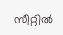സീറ്റില്‍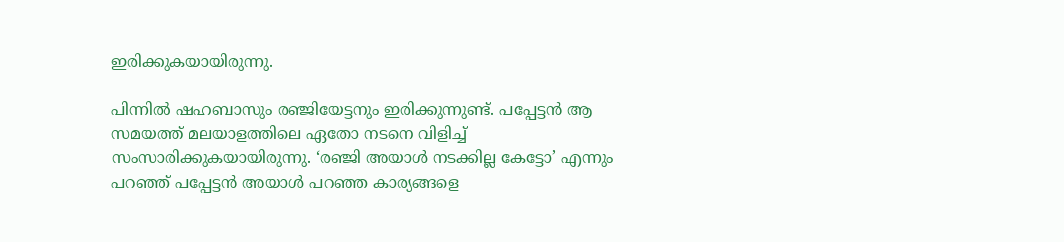ഇരിക്കുകയായിരുന്നു.

പിന്നില്‍ ഷഹബാസും രഞ്ജിയേട്ടനും ഇരിക്കുന്നുണ്ട്. പപ്പേട്ടന്‍ ആ സമയത്ത് മലയാളത്തിലെ ഏതോ നടനെ വിളിച്ച് സംസാരിക്കുകയായിരുന്നു. ‘രഞ്ജി അയാള്‍ നടക്കില്ല കേട്ടോ’ എന്നും പറഞ്ഞ് പപ്പേട്ടന്‍ അയാള്‍ പറഞ്ഞ കാര്യങ്ങളെ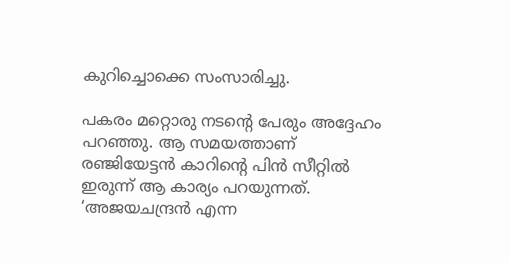കുറിച്ചൊക്കെ സംസാരിച്ചു.

പകരം മറ്റൊരു നടന്റെ പേരും അദ്ദേഹം പറഞ്ഞു. ആ സമയത്താണ് രഞ്ജിയേട്ടന്‍ കാറിന്റെ പിന്‍ സീറ്റില്‍ ഇരുന്ന് ആ കാര്യം പറയുന്നത്. ‘അജയചന്ദ്രന്‍ എന്ന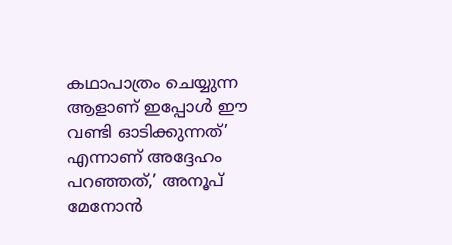കഥാപാത്രം ചെയ്യുന്ന ആളാണ് ഇപ്പോള്‍ ഈ വണ്ടി ഓടിക്കുന്നത്’ എന്നാണ് അദ്ദേഹം പറഞ്ഞത്,’ അനൂപ് മേനോന്‍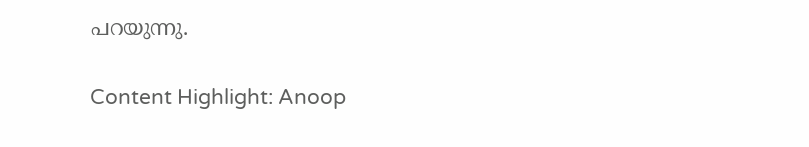പറയുന്നു.


Content Highlight: Anoop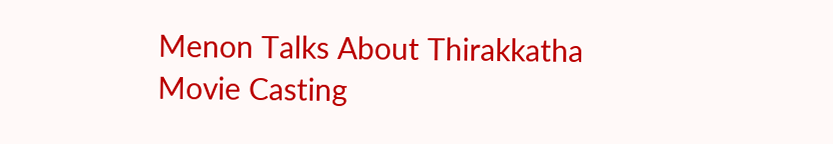Menon Talks About Thirakkatha Movie Casting